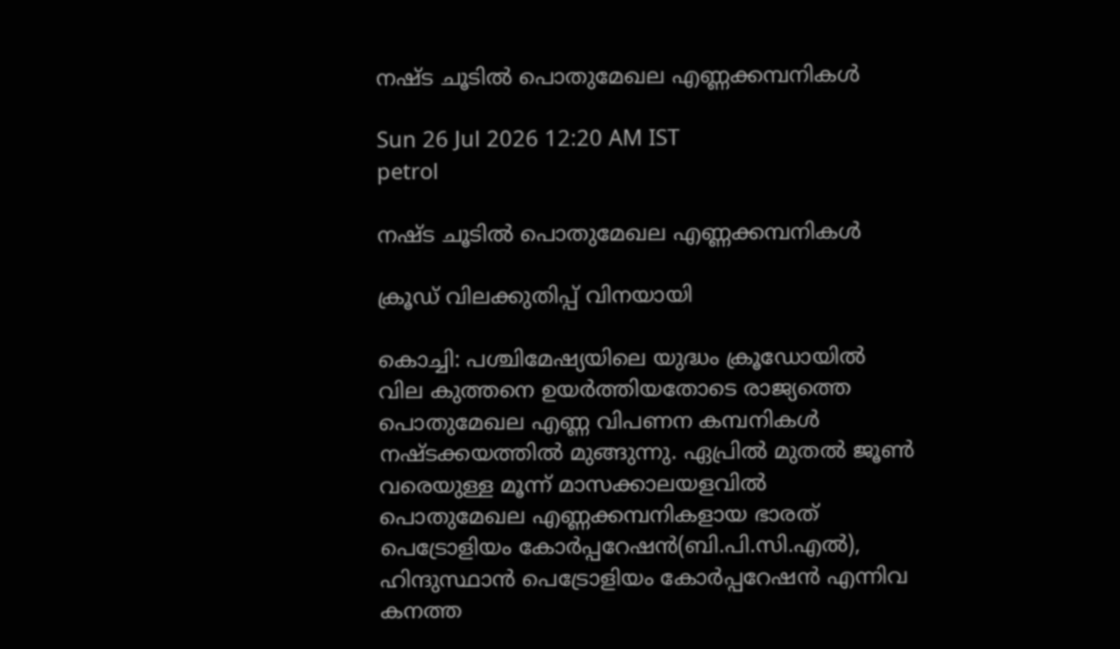നഷ്‌ട ചൂടിൽ പൊതുമേഖല എണ്ണക്കമ്പനികൾ

Sun 26 Jul 2026 12:20 AM IST
petrol

നഷ്‌ട ചൂടിൽ പൊതുമേഖല എണ്ണക്കമ്പനികൾ

ക്രൂഡ് വിലക്കുതിപ്പ് വിനയായി

കൊച്ചി: പശ്ചിമേഷ്യയിലെ യുദ്ധം ക്രൂഡോയിൽ വില കുത്തനെ ഉയർത്തിയതോടെ രാജ്യത്തെ പൊതുമേഖല എണ്ണ വിപണന കമ്പനികൾ നഷ്‌ടക്കയത്തിൽ മുങ്ങുന്നു. ഏപ്രിൽ മുതൽ ജൂൺ വരെയുള്ള മൂന്ന് മാസക്കാലയളവിൽ പൊതുമേഖല എണ്ണക്കമ്പനികളായ ഭാരത് പെട്രോളിയം കോർപ്പറേഷൻ(ബി.പി.സി.എൽ), ഹിന്ദുസ്ഥാൻ പെട്രോളിയം കോർപ്പറേഷൻ എന്നിവ കനത്ത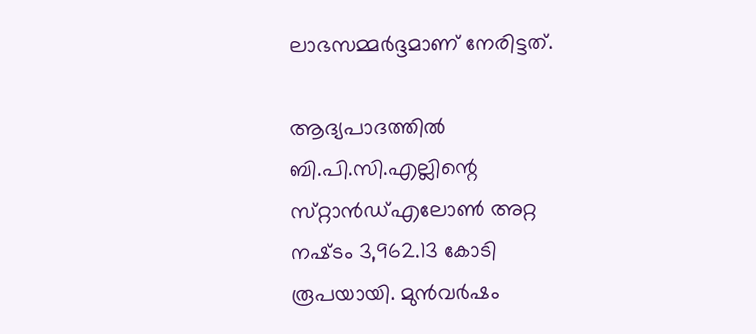ലാഭസമ്മർദ്ദമാണ് നേരിട്ടത്.

ആദ്യപാദത്തിൽ ബി.പി.സി.എല്ലിന്റെ സ്‌റ്റാൻഡ്എലോൺ അറ്റ നഷ്‌ടം 3,962.13 കോടി രൂപയായി. മുൻവർഷം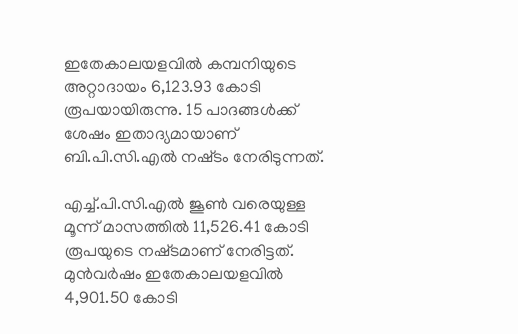ഇതേകാലയളവിൽ കമ്പനിയുടെ അറ്റാദായം 6,123.93 കോടി രൂപയായിരുന്നു. 15 പാദങ്ങൾക്ക് ശേഷം ഇതാദ്യമായാണ് ബി.പി.സി.എൽ നഷ്‌ടം നേരിടുന്നത്.

എച്ച്.പി.സി.എൽ ജൂൺ വരെയുള്ള മൂന്ന് മാസത്തിൽ 11,526.41 കോടി രൂപയുടെ നഷ്‌ടമാണ് നേരിട്ടത്. മുൻവർഷം ഇതേകാലയളവിൽ 4,901.50 കോടി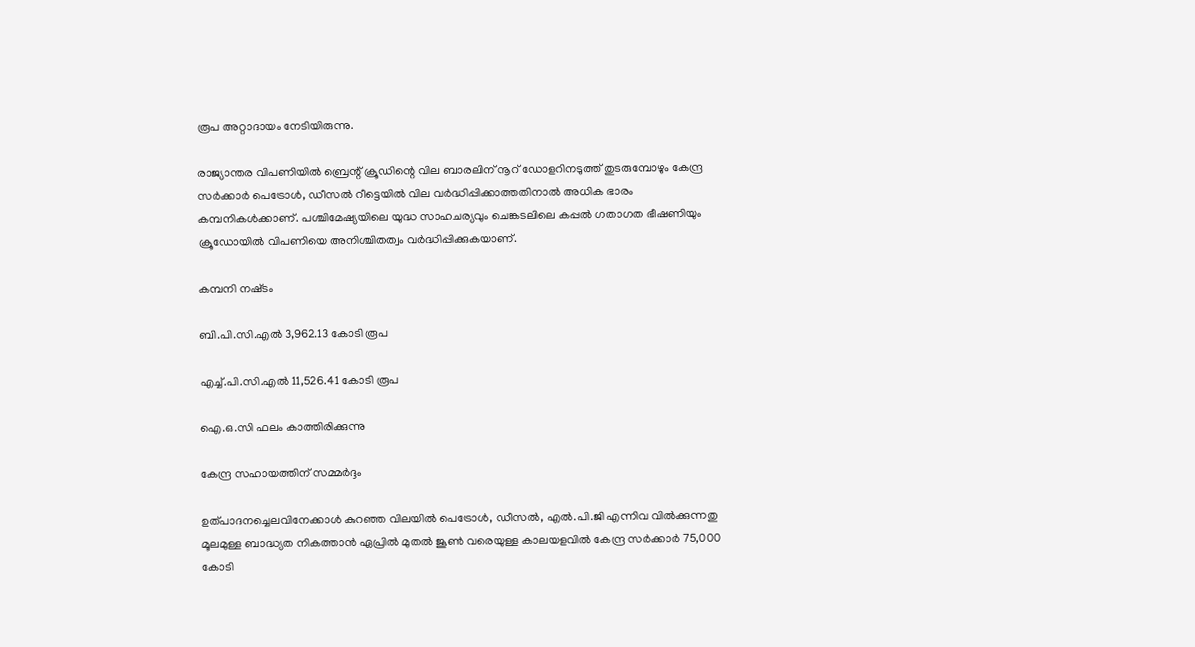രൂപ അറ്റാദായം നേടിയിരുന്നു.

രാജ്യാന്തര വിപണിയിൽ ബ്രെന്റ് ക്രൂഡിന്റെ വില ബാരലിന് നൂറ് ഡോളറിനടുത്ത് തുടരുമ്പോഴും കേന്ദ്ര സർക്കാർ പെട്രോൾ, ഡീസൽ റീട്ടെയിൽ വില വർദ്ധിപ്പിക്കാത്തതിനാൽ അധിക ഭാരം കമ്പനികൾക്കാണ്. പശ്ചിമേഷ്യയിലെ യുദ്ധ സാഹചര്യവും ചെങ്കടലിലെ കപ്പൽ ഗതാഗത ഭീഷണിയും ക്രൂഡോയിൽ വിപണിയെ അനിശ്ചിതത്വം വർദ്ധിപ്പിക്കുകയാണ്.

കമ്പനി നഷ്‌ടം

ബി.പി.സി.എൽ 3,962.13 കോടി രൂപ

എച്ച്.പി.സി.എൽ 11,526.41 കോടി രൂപ

ഐ.ഒ.സി ഫലം കാത്തിരിക്കുന്നു

കേന്ദ്ര സഹായത്തിന് സമ്മർദ്ദം

ഉത്പാദനച്ചെലവിനേക്കാൾ കുറഞ്ഞ വിലയിൽ പെട്രോൾ, ഡീസൽ, എൽ.പി.ജി എന്നിവ വിൽക്കുന്നതു മൂലമുള്ള ബാദ്ധ്യത നികത്താൻ ഏപ്രിൽ മുതൽ ജൂൺ വരെയുള്ള കാലയളവിൽ കേന്ദ്ര സർക്കാർ 75,000 കോടി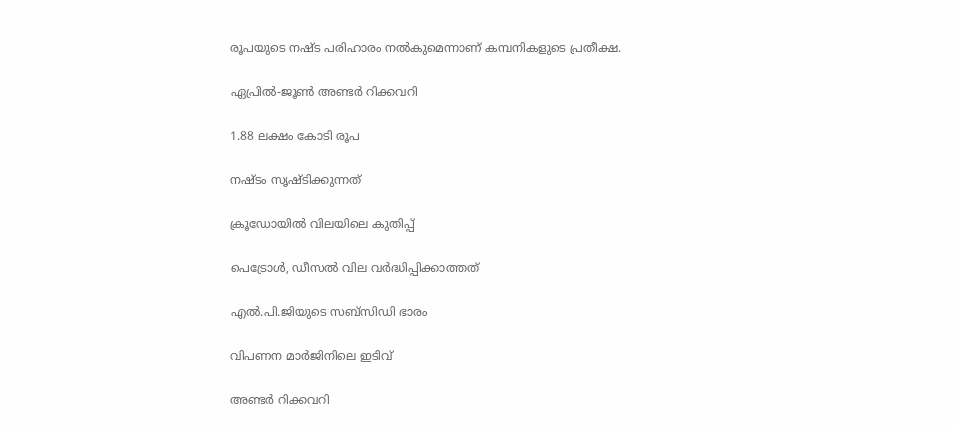രൂപയുടെ നഷ്‌ട പരിഹാരം നൽകുമെന്നാണ് കമ്പനികളുടെ പ്രതീക്ഷ.

ഏപ്രിൽ-ജൂൺ അണ്ടർ റിക്കവറി

1.88 ലക്ഷം കോടി രൂപ

നഷ്‌ടം സൃഷ്‌ടിക്കുന്നത്

ക്രൂഡോയിൽ വിലയിലെ കുതിപ്പ്

പെട്രോൾ, ഡീസൽ വില വർദ്ധിപ്പിക്കാത്തത്

എൽ.പി.ജിയുടെ സബ്‌സിഡി ഭാരം

വിപണന മാർജിനിലെ ഇടിവ്

അണ്ടർ റിക്കവറി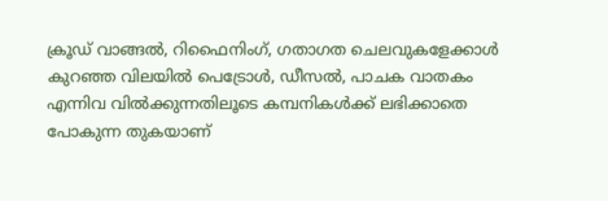ക്രൂഡ് വാങ്ങൽ, റിഫൈനിംഗ്, ഗതാഗത ചെലവുകളേക്കാൾ കുറഞ്ഞ വിലയിൽ പെട്രോൾ, ഡീസൽ, പാചക വാതകം എന്നിവ വിൽക്കുന്നതിലൂടെ കമ്പനികൾക്ക് ലഭിക്കാതെ പോകുന്ന തുകയാണ്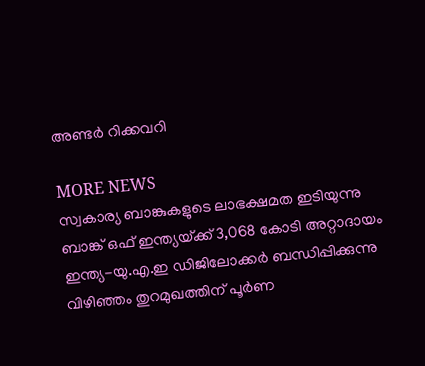അണ്ടർ റിക്കവറി

MORE NEWS
സ്വകാര്യ ബാങ്കുകളുടെ ലാഭക്ഷമത ഇടിയുന്നു
ബാങ്ക് ഒഫ് ഇന്ത്യയ്‌ക്ക് 3,068 കോടി അറ്റാദായം
ഇന്ത്യ-യു.എ.ഇ ഡിജിലോക്കർ ബന്ധിപ്പിക്കുന്നു
വിഴിഞ്ഞം തുറമുഖത്തിന് പൂർണ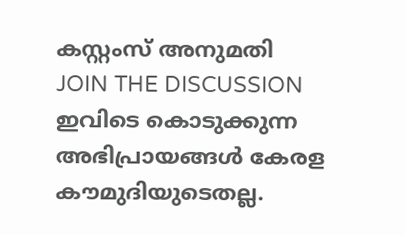കസ്റ്റംസ് അനുമതി
JOIN THE DISCUSSION
ഇവിടെ കൊടുക്കുന്ന അഭിപ്രായങ്ങൾ കേരള കൗമുദിയുടെതല്ല.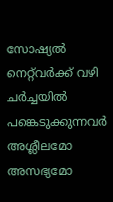സോഷ്യൽ നെറ്റ്‌വർക്ക് വഴി ചർച്ചയിൽ പങ്കെടുക്കുന്നവർ അശ്ലീലമോ അസഭ്യമോ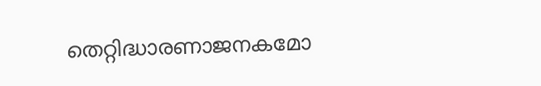തെറ്റിദ്ധാരണാജനകമോ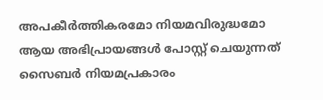അപകീർത്തികരമോ നിയമവിരുദ്ധമോ ആയ അഭിപ്രായങ്ങൾ പോസ്റ്റ്‌ ചെയുന്നത് സൈബർ നിയമപ്രകാരം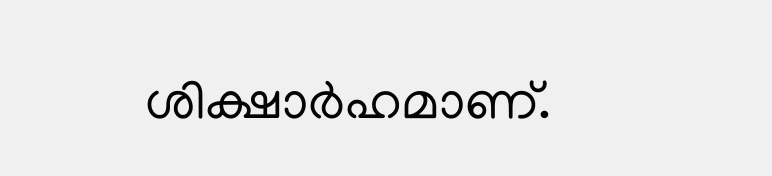ശിക്ഷാർഹമാണ്.